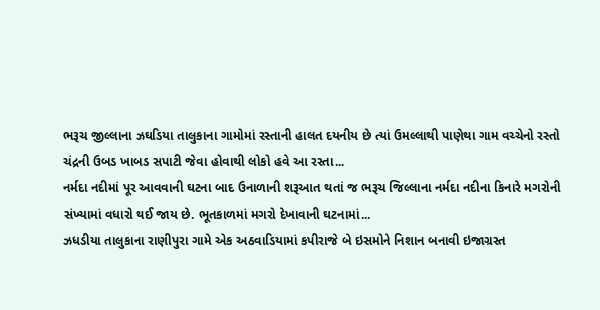ભરૂચ જીલ્લાના ઝઘડિયા તાલુકાના ગામોમાં રસ્તાની હાલત દયનીય છે ત્યાં ઉમલ્લાથી પાણેથા ગામ વચ્ચેનો રસ્તો ચંદ્રની ઉબડ ખાબડ સપાટી જેવા હોવાથી લોકો હવે આ રસ્તા...
નર્મદા નદીમાં પૂર આવવાની ઘટના બાદ ઉનાળાની શરૂઆત થતાં જ ભરૂચ જિલ્લાના નર્મદા નદીના કિનારે મગરોની સંખ્યામાં વધારો થઈ જાય છે. ભૂતકાળમાં મગરો દેખાવાની ઘટનામાં...
ઝધડીયા તાલુકાના રાણીપુરા ગામે એક અઠવાડિયામાં કપીરાજે બે ઇસમોને નિશાન બનાવી ઇજાગ્રસ્ત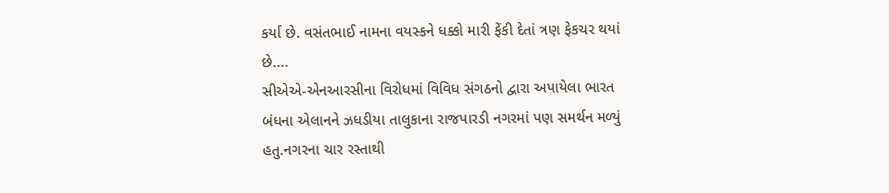કર્યા છે. વસંતભાઈ નામના વયસ્કને ધક્કો મારી ફેંકી દેતાં ત્રણ ફેકચર થયાં છે....
સીએએ-એનઆરસીના વિરોધમાં વિવિધ સંગઠનો દ્વારા અપાયેલા ભારત બંધના એલાનને ઝધડીયા તાલુકાના રાજપારડી નગરમાં પણ સમર્થન મળ્યું હતુ.નગરના ચાર રસ્તાથી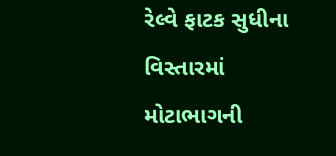રેલ્વે ફાટક સુધીના વિસ્તારમાં મોટાભાગની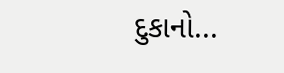દુકાનો...